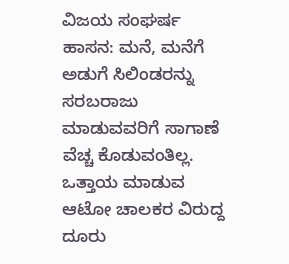ವಿಜಯ ಸಂಘರ್ಷ
ಹಾಸನ: ಮನೆ, ಮನೆಗೆ ಅಡುಗೆ ಸಿಲಿಂಡರನ್ನು ಸರಬರಾಜು ಮಾಡುವವರಿಗೆ ಸಾಗಾಣೆ ವೆಚ್ಚ ಕೊಡುವಂತಿಲ್ಲ. ಒತ್ತಾಯ ಮಾಡುವ ಆಟೋ ಚಾಲಕರ ವಿರುದ್ದ ದೂರು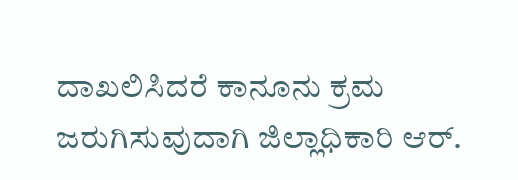ದಾಖಲಿಸಿದರೆ ಕಾನೂನು ಕ್ರಮ ಜರುಗಿಸುವುದಾಗಿ ಜಿಲ್ಲಾಧಿಕಾರಿ ಆರ್.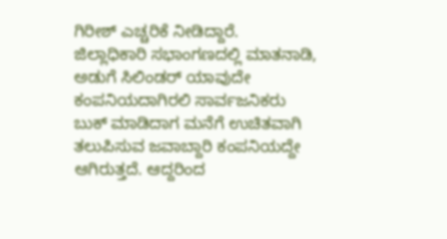ಗಿರೀಶ್ ಎಚ್ಚರಿಕೆ ನೀಡಿದ್ದಾರೆ.
ಜಿಲ್ಲಾಧಿಕಾರಿ ಸಭಾಂಗಣದಲ್ಲಿ ಮಾತನಾಡಿ, ಅಡುಗೆ ಸಿಲಿಂಡರ್ ಯಾವುದೇ ಕಂಪನಿಯದಾಗಿರಲಿ ಸಾರ್ವಜನಿಕರು ಬುಕ್ ಮಾಡಿದಾಗ ಮನೆಗೆ ಉಚಿತವಾಗಿ ತಲುಪಿಸುವ ಜವಾಬ್ದಾರಿ ಕಂಪನಿಯದ್ದೇ ಆಗಿರುತ್ತದೆ. ಆದ್ದರಿಂದ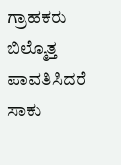ಗ್ರಾಹಕರು ಬಿಲ್ಮೊತ್ತ ಪಾವತಿಸಿದರೆ ಸಾಕು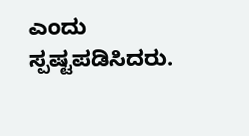ಎಂದು ಸ್ಪಷ್ಟಪಡಿಸಿದರು.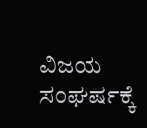ವಿಜಯ ಸಂಘರ್ಷಕ್ಕೆ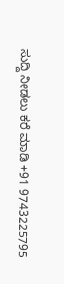ಸುದ್ದಿ ನೀಡಲು ಕರೆ ಮಾಡಿ +91 9743225795